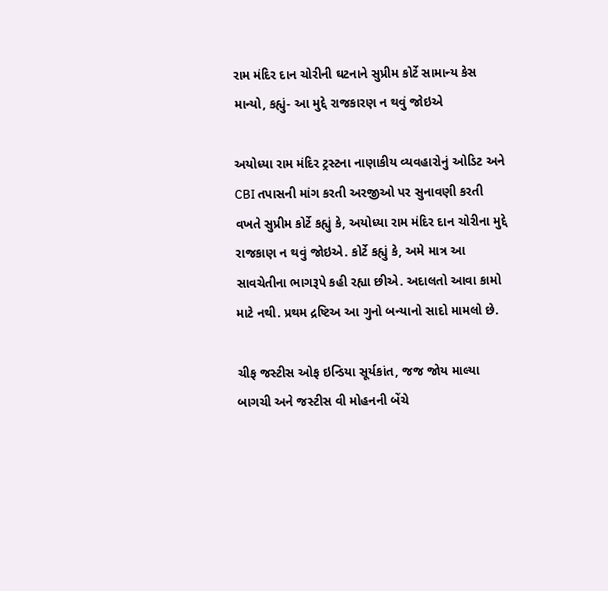રામ મંદિર દાન ચોરીની ઘટનાને સુપ્રીમ કોર્ટે સામાન્ય કેસ માન્યો, કહ્યું- આ મુદ્દે રાજકારણ ન થવું જોઇએ

અયોધ્યા રામ મંદિર ટ્રસ્ટના નાણાકીય વ્યવહારોનું ઓડિટ અને CBI તપાસની માંગ કરતી અરજીઓ પર સુનાવણી કરતી વખતે સુપ્રીમ કોર્ટે કહ્યું કે, અયોધ્યા રામ મંદિર દાન ચોરીના મુદ્દે રાજકાણ ન થવું જોઇએ. કોર્ટે કહ્યું કે, અમે માત્ર આ સાવચેતીના ભાગરૂપે કહી રહ્યા છીએ. અદાલતો આવા કામો માટે નથી. પ્રથમ દ્રષ્ટિઅ આ ગુનો બન્યાનો સાદો મામલો છે.

ચીફ જસ્ટીસ ઓફ ઇન્ડિયા સૂર્યકાંત, જજ જોય માલ્યા બાગચી અને જસ્ટીસ વી મોહનની બેંચે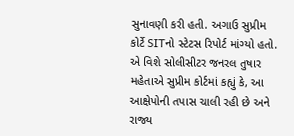સુનાવણી કરી હતી. અગાઉ સુપ્રીમ કોર્ટે SITનો સ્ટેટસ રિપોર્ટ માંગ્યો હતો. એ વિશે સોલીસીટર જનરલ તુષાર મહેતાએ સુપ્રીમ કોર્ટમાં કહ્યું કે, આ આક્ષેપોની તપાસ ચાલી રહી છે અને રાજ્ય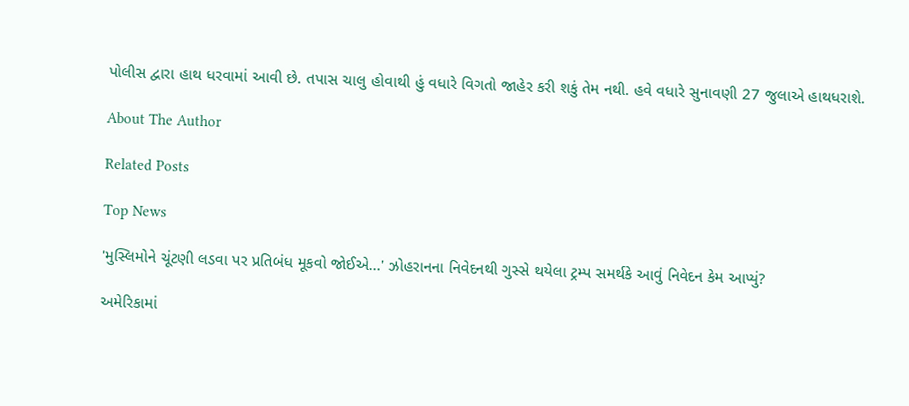પોલીસ દ્વારા હાથ ધરવામાં આવી છે. તપાસ ચાલુ હોવાથી હું વધારે વિગતો જાહેર કરી શકું તેમ નથી. હવે વધારે સુનાવણી 27 જુલાએ હાથધરાશે.

About The Author

Related Posts

Top News

'મુસ્લિમોને ચૂંટણી લડવા પર પ્રતિબંધ મૂકવો જોઈએ...' ઝોહરાનના નિવેદનથી ગુસ્સે થયેલા ટ્રમ્પ સમર્થકે આવું નિવેદન કેમ આપ્યું?

અમેરિકામાં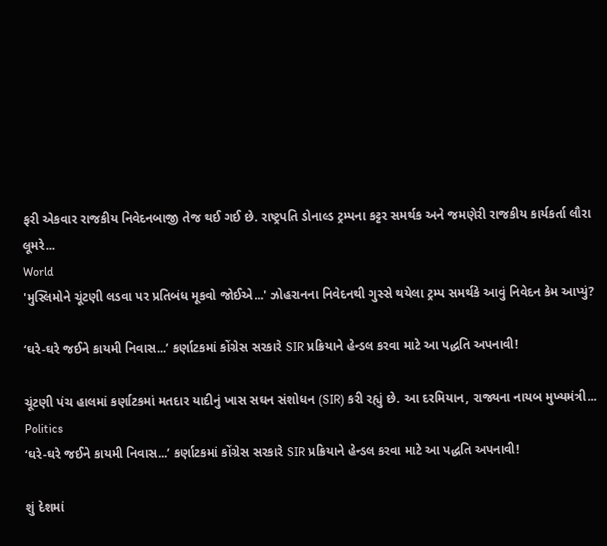ફરી એકવાર રાજકીય નિવેદનબાજી તેજ થઈ ગઈ છે. રાષ્ટ્રપતિ ડોનાલ્ડ ટ્રમ્પના કટ્ટર સમર્થક અને જમણેરી રાજકીય કાર્યકર્તા લૌરા લૂમરે...
World
'મુસ્લિમોને ચૂંટણી લડવા પર પ્રતિબંધ મૂકવો જોઈએ...' ઝોહરાનના નિવેદનથી ગુસ્સે થયેલા ટ્રમ્પ સમર્થકે આવું નિવેદન કેમ આપ્યું?

‘ઘરે-ઘરે જઈને કાયમી નિવાસ...’ કર્ણાટકમાં કોંગ્રેસ સરકારે SIR પ્રક્રિયાને હેન્ડલ કરવા માટે આ પદ્ધતિ અપનાવી!

ચૂંટણી પંચ હાલમાં કર્ણાટકમાં મતદાર યાદીનું ખાસ સઘન સંશોધન (SIR) કરી રહ્યું છે. આ દરમિયાન, રાજ્યના નાયબ મુખ્યમંત્રી...
Politics
‘ઘરે-ઘરે જઈને કાયમી નિવાસ...’ કર્ણાટકમાં કોંગ્રેસ સરકારે SIR પ્રક્રિયાને હેન્ડલ કરવા માટે આ પદ્ધતિ અપનાવી!

શું દેશમાં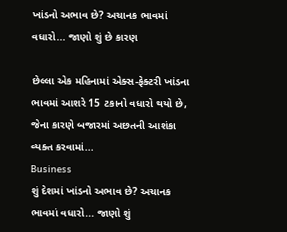ખાંડનો અભાવ છે? અચાનક ભાવમાં વધારો... જાણો શું છે કારણ

છેલ્લા એક મહિનામાં એક્સ-ફેક્ટરી ખાંડના ભાવમાં આશરે 15 ટકાનો વધારો થયો છે, જેના કારણે બજારમાં અછતની આશંકા વ્યક્ત કરવામાં...
Business
શું દેશમાં ખાંડનો અભાવ છે? અચાનક ભાવમાં વધારો... જાણો શું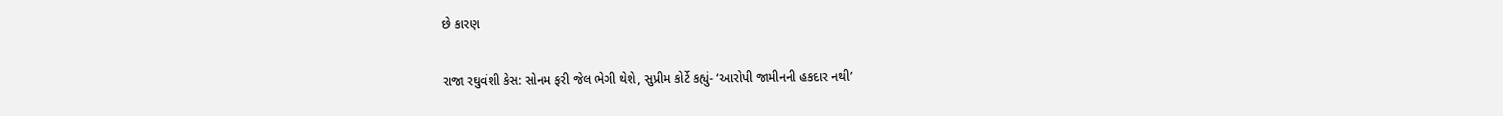છે કારણ

રાજા રઘુવંશી કેસ: સોનમ ફરી જેલ ભેગી થેશે, સુપ્રીમ કોર્ટે કહ્યું- ‘આરોપી જામીનની હકદાર નથી’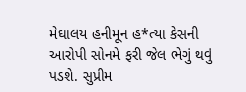મેઘાલય હનીમૂન હ*ત્યા કેસની આરોપી સોનમે ફરી જેલ ભેગું થવું પડશે. સુપ્રીમ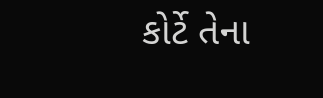કોર્ટે તેના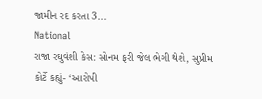જામીન રદ કરતા 3...
National
રાજા રઘુવંશી કેસ: સોનમ ફરી જેલ ભેગી થેશે, સુપ્રીમ કોર્ટે કહ્યું- ‘આરોપી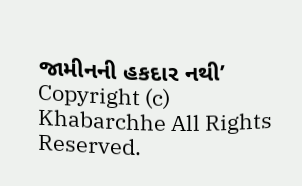જામીનની હકદાર નથી’
Copyright (c) Khabarchhe All Rights Reserved.